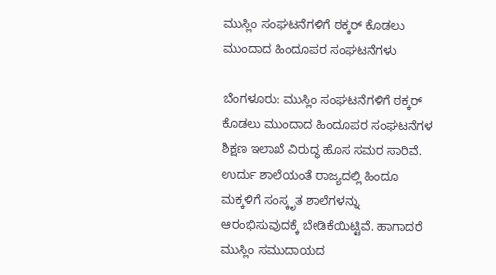ಮುಸ್ಲಿಂ ಸಂಘಟನೆಗಳಿಗೆ ಠಕ್ಕರ್ ಕೊಡಲು ಮುಂದಾದ ಹಿಂದೂಪರ ಸಂಘಟನೆಗಳು

ಬೆಂಗಳೂರು: ಮುಸ್ಲಿಂ ಸಂಘಟನೆಗಳಿಗೆ ಠಕ್ಕರ್ ಕೊಡಲು ಮುಂದಾದ ಹಿಂದೂಪರ ಸಂಘಟನೆಗಳ ಶಿಕ್ಷಣ ಇಲಾಖೆ ವಿರುದ್ಧ ಹೊಸ ಸಮರ ಸಾರಿವೆ. ಉರ್ದು ಶಾಲೆಯಂತೆ ರಾಜ್ಯದಲ್ಲಿ ಹಿಂದೂ ಮಕ್ಕಳಿಗೆ ಸಂಸ್ಕೃತ ಶಾಲೆಗಳನ್ನು ಆರಂಭಿಸುವುದಕ್ಕೆ ಬೇಡಿಕೆಯಿಟ್ಟಿವೆ. ಹಾಗಾದರೆ ಮುಸ್ಲಿಂ ಸಮುದಾಯದ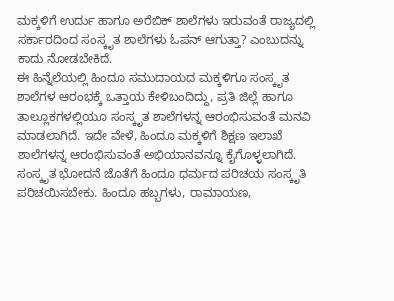ಮಕ್ಕಳಿಗೆ ಉರ್ದು ಹಾಗೂ ಅರೆಬಿಕ್ ಶಾಲೆಗಳು ಇರುವಂತೆ ರಾಜ್ಯದಲ್ಲಿ ಸರ್ಕಾರದಿಂದ ಸಂಸ್ಕೃತ ಶಾಲೆಗಳು ಓಪನ್ ಆಗುತ್ತಾ? ಎಂಬುದನ್ನು ಕಾದು ನೋಡಬೇಕಿದೆ.
ಈ ಹಿನ್ನೆಲೆಯಲ್ಲಿ ಹಿಂದೂ ಸಮುದಾಯದ ಮಕ್ಕಳಿಗೂ ಸಂಸ್ಕೃತ ಶಾಲೆಗಳ ಆರಂಭಕ್ಕೆ ಒತ್ತಾಯ ಕೇಳಿಬಂದಿದ್ದು, ಪ್ರತಿ ಜಿಲ್ಲೆ ಹಾಗೂ ತಾಲ್ಲೂಕಗಳಲ್ಲಿಯೂ ಸಂಸ್ಕೃತ ಶಾಲೆಗಳನ್ನ ಆರಂಭಿಸುವಂತೆ ಮನವಿ ಮಾಡಲಾಗಿದೆ. ಇದೇ ವೇಳೆ, ಹಿಂದೂ ಮಕ್ಕಳಿಗೆ ಶಿಕ್ಷಣ ಇಲಾಖೆ ಶಾಲೆಗಳನ್ನ ಆರಂಭಿಸುವಂತೆ ಅಭಿಯಾನವನ್ನೂ ಕೈಗೊಳ್ಳಲಾಗಿದೆ. ಸಂಸ್ಕೃತ ಭೋದನೆ ಜೊತೆಗೆ ಹಿಂದೂ ಧರ್ಮದ ಪರಿಚಯ ಸಂಸ್ಕೃತಿ ಪರಿಚಯಿಸಬೇಕು. ಹಿಂದೂ ಹಬ್ಬಗಳು, ರಾಮಾಯಣ,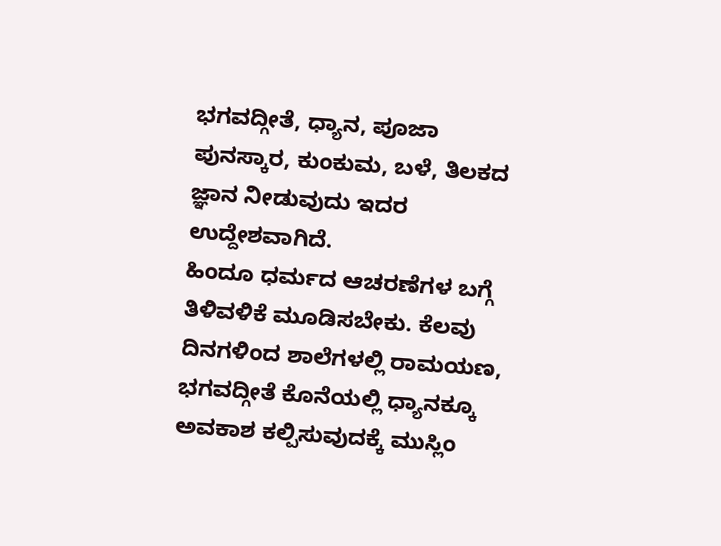ಭಗವದ್ಗೀತೆ, ಧ್ಯಾನ, ಪೂಜಾ ಪುನಸ್ಕಾರ, ಕುಂಕುಮ, ಬಳೆ, ತಿಲಕದ ಜ್ಞಾನ ನೀಡುವುದು ಇದರ ಉದ್ದೇಶವಾಗಿದೆ.
ಹಿಂದೂ ಧರ್ಮದ ಆಚರಣೆಗಳ ಬಗ್ಗೆ ತಿಳಿವಳಿಕೆ ಮೂಡಿಸಬೇಕು. ಕೆಲವು ದಿನಗಳಿಂದ ಶಾಲೆಗಳಲ್ಲಿ ರಾಮಯಣ, ಭಗವದ್ಗೀತೆ ಕೊನೆಯಲ್ಲಿ ಧ್ಯಾನಕ್ಕೂ ಅವಕಾಶ ಕಲ್ಪಿಸುವುದಕ್ಕೆ ಮುಸ್ಲಿಂ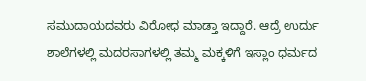ಸಮುದಾಯದವರು ವಿರೋಧ ಮಾಡ್ತಾ ಇದ್ದಾರೆ. ಆದ್ರೆ ಉರ್ದು ಶಾಲೆಗಳಲ್ಲಿ ಮದರಸಾಗಳಲ್ಲಿ ತಮ್ಮ ಮಕ್ಕಳಿಗೆ ಇಸ್ಲಾಂ ಧರ್ಮದ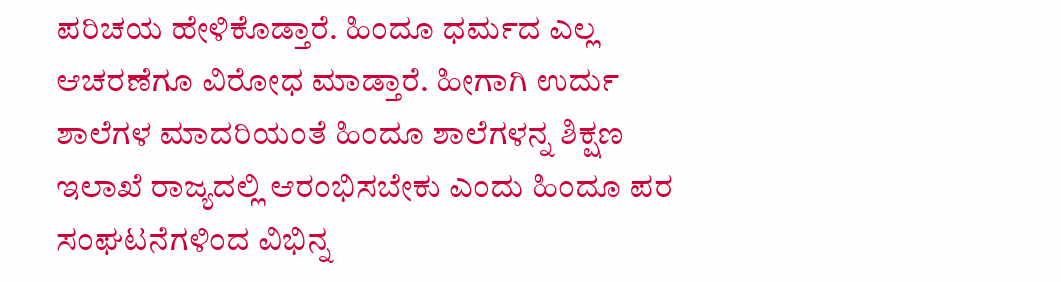ಪರಿಚಯ ಹೇಳಿಕೊಡ್ತಾರೆ. ಹಿಂದೂ ಧರ್ಮದ ಎಲ್ಲ ಆಚರಣೆಗೂ ವಿರೋಧ ಮಾಡ್ತಾರೆ. ಹೀಗಾಗಿ ಉರ್ದು ಶಾಲೆಗಳ ಮಾದರಿಯಂತೆ ಹಿಂದೂ ಶಾಲೆಗಳನ್ನ ಶಿಕ್ಷಣ ಇಲಾಖೆ ರಾಜ್ಯದಲ್ಲಿ ಆರಂಭಿಸಬೇಕು ಎಂದು ಹಿಂದೂ ಪರ ಸಂಘಟನೆಗಳಿಂದ ವಿಭಿನ್ನ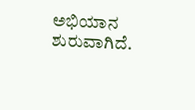ಅಭಿಯಾನ ಶುರುವಾಗಿದೆ.